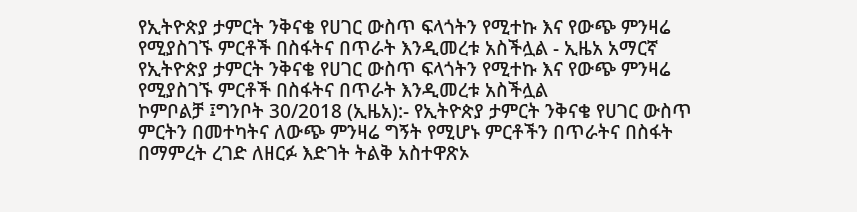የኢትዮጵያ ታምርት ንቅናቄ የሀገር ውስጥ ፍላጎትን የሚተኩ እና የውጭ ምንዛሬ የሚያስገኙ ምርቶች በስፋትና በጥራት እንዲመረቱ አስችሏል - ኢዜአ አማርኛ
የኢትዮጵያ ታምርት ንቅናቄ የሀገር ውስጥ ፍላጎትን የሚተኩ እና የውጭ ምንዛሬ የሚያስገኙ ምርቶች በስፋትና በጥራት እንዲመረቱ አስችሏል
ኮምቦልቻ ፤ግንቦት 30/2018 (ኢዜአ):- የኢትዮጵያ ታምርት ንቅናቄ የሀገር ውስጥ ምርትን በመተካትና ለውጭ ምንዛሬ ግኝት የሚሆኑ ምርቶችን በጥራትና በስፋት በማምረት ረገድ ለዘርፉ እድገት ትልቅ አስተዋጽኦ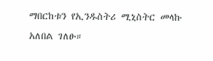ማበርከቱን የኢንዱስትሪ ሚኒስትር መላኩ አለበል ገለፁ።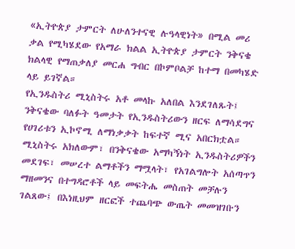«ኢትዮጵያ ታምርት ለሁለንተናዊ ሉዓላዊነት» በሚል መሪ ቃል የሚካሄደው የአማራ ክልል ኢትዮጵያ ታምርት ንቅናቄ ክልላዊ የማጠቃለያ መርሐ ግብር በኮምቦልቻ ከተማ በመካሄድ ላይ ይገኛል።
የኢንዱስትሪ ሚኒስትሩ አቶ መላኩ አለበል እንደገለጹት፤ ንቅናቄው ባለፉት ዓመታት የኢንዱስትሪውን ዘርፍ ለማሳደግና የሀገሪቱን ኢኮኖሚ ለማነቃቃት ከፍተኛ ሚና አበርክቷል።
ሚኒስትሩ አክለውም፣ በንቅናቄው አማካኝነት ኢንዱስትሪዎችን መደገፍ፣ መሠረተ ልማቶችን ማሟላት፣ የአገልግሎት አሰጣጥን ማዘመንና በተግዳሮቶች ላይ መፍትሔ መስጠት መቻሉን ገልጸው፤ በእነዚህም ዘርፎች ተጨባጭ ውጤት መመዝገቡን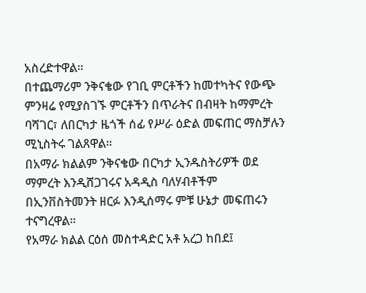አስረድተዋል።
በተጨማሪም ንቅናቄው የገቢ ምርቶችን ከመተካትና የውጭ ምንዛሬ የሚያስገኙ ምርቶችን በጥራትና በብዛት ከማምረት ባሻገር፣ ለበርካታ ዜጎች ሰፊ የሥራ ዕድል መፍጠር ማስቻሉን ሚኒስትሩ ገልጸዋል።
በአማራ ክልልም ንቅናቄው በርካታ ኢንዱስትሪዎች ወደ ማምረት እንዲሸጋገሩና አዳዲስ ባለሃብቶችም በኢንቨስትመንት ዘርፉ እንዲሰማሩ ምቹ ሁኔታ መፍጠሩን ተናግረዋል።
የአማራ ክልል ርዕሰ መስተዳድር አቶ አረጋ ከበደ፤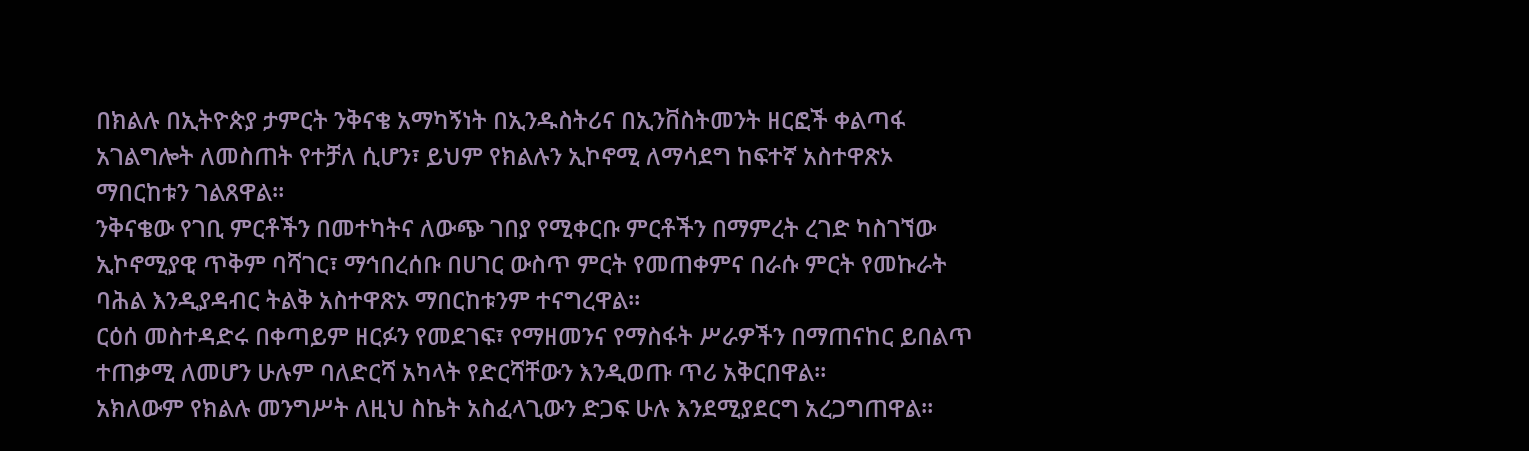በክልሉ በኢትዮጵያ ታምርት ንቅናቄ አማካኝነት በኢንዱስትሪና በኢንቨስትመንት ዘርፎች ቀልጣፋ አገልግሎት ለመስጠት የተቻለ ሲሆን፣ ይህም የክልሉን ኢኮኖሚ ለማሳደግ ከፍተኛ አስተዋጽኦ ማበርከቱን ገልጸዋል።
ንቅናቄው የገቢ ምርቶችን በመተካትና ለውጭ ገበያ የሚቀርቡ ምርቶችን በማምረት ረገድ ካስገኘው ኢኮኖሚያዊ ጥቅም ባሻገር፣ ማኅበረሰቡ በሀገር ውስጥ ምርት የመጠቀምና በራሱ ምርት የመኩራት ባሕል እንዲያዳብር ትልቅ አስተዋጽኦ ማበርከቱንም ተናግረዋል።
ርዕሰ መስተዳድሩ በቀጣይም ዘርፉን የመደገፍ፣ የማዘመንና የማስፋት ሥራዎችን በማጠናከር ይበልጥ ተጠቃሚ ለመሆን ሁሉም ባለድርሻ አካላት የድርሻቸውን እንዲወጡ ጥሪ አቅርበዋል።
አክለውም የክልሉ መንግሥት ለዚህ ስኬት አስፈላጊውን ድጋፍ ሁሉ እንደሚያደርግ አረጋግጠዋል።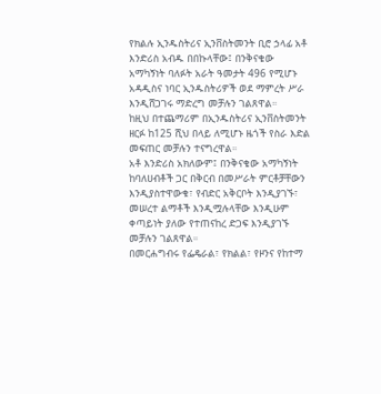የክልሉ ኢንዱስትሪና ኢንቨስትመንት ቢሮ ኃላፊ አቶ እንድሪስ አብዱ በበኩላቸው፤ በንቅናቄው አማካኝነት ባለፉት አራት ዓመታት 496 የሚሆኑ አዳዲስና ነባር ኢንዱስትሪዎች ወደ ማምረት ሥራ እንዲሸጋገሩ ማድረግ መቻሉን ገልጸዋል።
ከዚህ በተጨማሪም በኢንዱስትሪና ኢንቨስትመንት ዘርፉ ከ125 ሺህ በላይ ለሚሆኑ ዜጎች የስራ እድል መፍጠር መቻሉን ተናግረዋል።
አቶ እንድሪስ አክለውም፤ በንቅናቄው አማካኝነት ከባለሀብቶች ጋር በቅርብ በመሥራት ምርቶቻቸውን እንዲያስተዋውቁ፣ የብድር አቅርቦት እንዲያገኙ፣ መሠረተ ልማቶች እንዲሟሉላቸው እንዲሁም ቀጣይነት ያለው የተጠናከረ ድጋፍ እንዲያገኙ መቻሉን ገልጸዋል።
በመርሐግብሩ የፌዴራል፣ የክልል፣ የዞንና የከተማ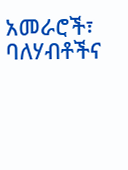አመራሮች፣ ባለሃብቶችና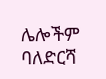ሌሎችም ባለድርሻ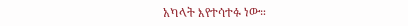አካላት እየተሳተፉ ነው።